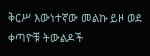ቅርሥ እውነተኛው መልኩ ይዞ ወደ ቀጣዮቹ ትውልዶች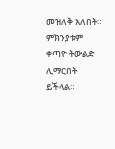መዝለቅ አለበት። ምክንያቱም ቀጣዮ ትውልድ ሊማርበት ይችላል።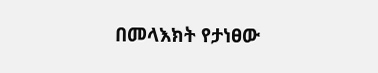በመላእክት የታነፀው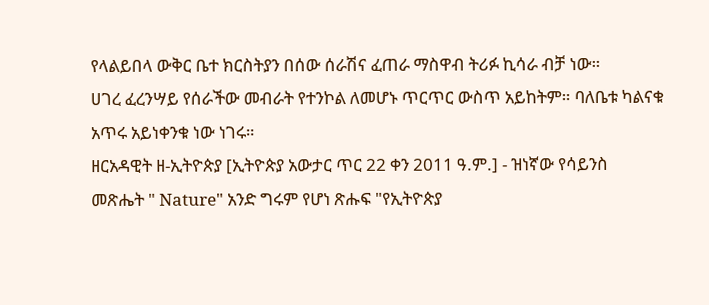የላልይበላ ውቅር ቤተ ክርስትያን በሰው ሰራሽና ፈጠራ ማስዋብ ትሪፉ ኪሳራ ብቻ ነው።
ሀገረ ፈረንሣይ የሰራችው መብራት የተንኮል ለመሆኑ ጥርጥር ውስጥ አይከትም። ባለቤቱ ካልናቁ አጥሩ አይነቀንቁ ነው ነገሩ።
ዘርአዳዊት ዘ-ኢትዮጵያ [ኢትዮጵያ አውታር ጥር 22 ቀን 2011 ዓ.ም.] - ዝነኛው የሳይንስ መጽሔት " Nature" አንድ ግሩም የሆነ ጽሑፍ "የኢትዮጵያ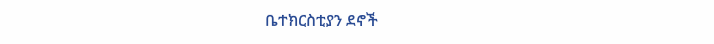ቤተክርስቲያን ደኖች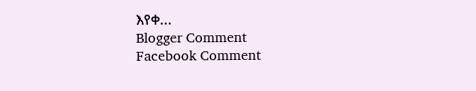እየቀ...
Blogger Comment
Facebook Comment